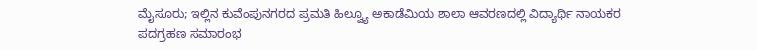ಮೈಸೂರು; ಇಲ್ಲಿನ ಕುವೆಂಪುನಗರದ ಪ್ರಮತಿ ಹಿಲ್ವ್ಯೂ ಅಕಾಡೆಮಿಯ ಶಾಲಾ ಆವರಣದಲ್ಲಿ ವಿದ್ಯಾರ್ಥಿ ನಾಯಕರ
ಪದಗ್ರಹಣ ಸಮಾರಂಭ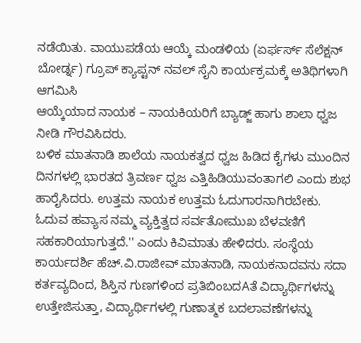ನಡೆಯಿತು. ವಾಯುಪಡೆಯ ಆಯ್ಕೆ ಮಂಡಳಿಯ (ಏರ್ಫರ್ಸ್ ಸೆಲೆಕ್ಷನ್
ಬೋರ್ಡ್ನ) ಗ್ರೂಪ್ ಕ್ಯಾಪ್ಟನ್ ನವಲ್ ಸೈನಿ ಕಾರ್ಯಕ್ರಮಕ್ಕೆ ಅತಿಥಿಗಳಾಗಿ ಆಗಮಿಸಿ
ಆಯ್ಕೆಯಾದ ನಾಯಕ – ನಾಯಕಿಯರಿಗೆ ಬ್ಯಾಡ್ಜ್ ಹಾಗು ಶಾಲಾ ಧ್ವಜ ನೀಡಿ ಗೌರವಿಸಿದರು.
ಬಳಿಕ ಮಾತನಾಡಿ ಶಾಲೆಯ ನಾಯಕತ್ವದ ಧ್ವಜ ಹಿಡಿದ ಕೈಗಳು ಮುಂದಿನ ದಿನಗಳಲ್ಲಿ ಭಾರತದ ತ್ರಿವರ್ಣ ಧ್ವಜ ಎತ್ತಿಹಿಡಿಯುವಂತಾಗಲಿ ಎಂದು ಶುಭ ಹಾರೈಸಿದರು. ಉತ್ತಮ ನಾಯಕ ಉತ್ತಮ ಓದುಗಾರನಾಗಿರಬೇಕು. ಓದುವ ಹವ್ಯಾಸ ನಮ್ಮ ವ್ಯಕ್ತಿತ್ವದ ಸರ್ವತೋಮುಖ ಬೆಳವಣಿಗೆ ಸಹಕಾರಿಯಾಗುತ್ತದೆ.'' ಎಂದು ಕಿವಿಮಾತು ಹೇಳಿದರು. ಸಂಸ್ಥೆಯ ಕಾರ್ಯದರ್ಶಿ ಹೆಚ್.ವಿ.ರಾಜೀವ್ ಮಾತನಾಡಿ, ನಾಯಕನಾದವನು ಸದಾ ಕರ್ತವ್ಯದಿಂದ, ಶಿಸ್ತಿನ ಗುಣಗಳಿಂದ ಪ್ರತಿಬಿಂಬದAತೆ ವಿದ್ಯಾರ್ಥಿಗಳನ್ನು ಉತ್ತೇಜಿಸುತ್ತಾ, ವಿದ್ಯಾರ್ಥಿಗಳಲ್ಲಿ ಗುಣಾತ್ಮಕ ಬದಲಾವಣೆಗಳನ್ನು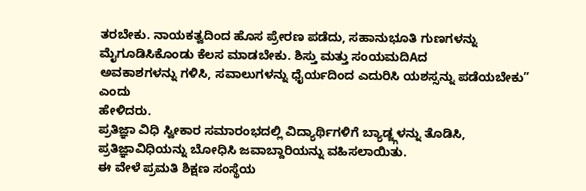ತರಬೇಕು. ನಾಯಕತ್ವದಿಂದ ಹೊಸ ಪ್ರೇರಣ ಪಡೆದು, ಸಹಾನುಭೂತಿ ಗುಣಗಳನ್ನು ಮೈಗೂಡಿಸಿಕೊಂಡು ಕೆಲಸ ಮಾಡಬೇಕು. ಶಿಸ್ತು ಮತ್ತು ಸಂಯಮದಿAದ
ಅವಕಾಶಗಳನ್ನು ಗಳಿಸಿ, ಸವಾಲುಗಳನ್ನು ಧೈರ್ಯದಿಂದ ಎದುರಿಸಿ ಯಶಸ್ಸನ್ನು ಪಡೆಯಬೇಕು” ಎಂದು
ಹೇಳಿದರು.
ಪ್ರತಿಜ್ಞಾ ವಿಧಿ ಸ್ವೀಕಾರ ಸಮಾರಂಭದಲ್ಲಿ ವಿದ್ಯಾರ್ಥಿಗಳಿಗೆ ಬ್ಯಾಡ್ಜ್ಗಳನ್ನು ತೊಡಿಸಿ, ಪ್ರತಿಜ್ಞಾವಿಧಿಯನ್ನು ಬೋಧಿಸಿ ಜವಾಬ್ದಾರಿಯನ್ನು ವಹಿಸಲಾಯಿತು.
ಈ ವೇಳೆ ಪ್ರಮತಿ ಶಿಕ್ಷಣ ಸಂಸ್ಥೆಯ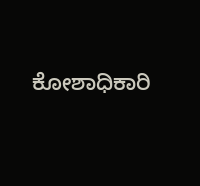ಕೋಶಾಧಿಕಾರಿ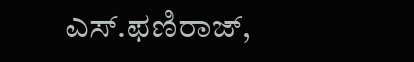ಎಸ್.ಫಣಿರಾಜ್,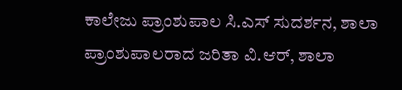ಕಾಲೇಜು ಪ್ರಾಂಶುಪಾಲ ಸಿ.ಎಸ್ ಸುದರ್ಶನ, ಶಾಲಾ ಪ್ರಾಂಶುಪಾಲರಾದ ಜರಿತಾ ವಿ.ಆರ್, ಶಾಲಾ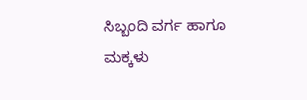ಸಿಬ್ಬಂದಿ ವರ್ಗ ಹಾಗೂ ಮಕ್ಕಳು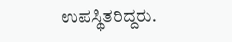ಉಪಸ್ಥಿತರಿದ್ದರು.